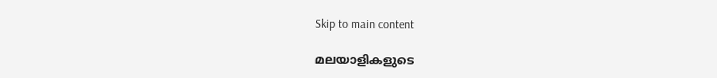Skip to main content

മലയാളികളുടെ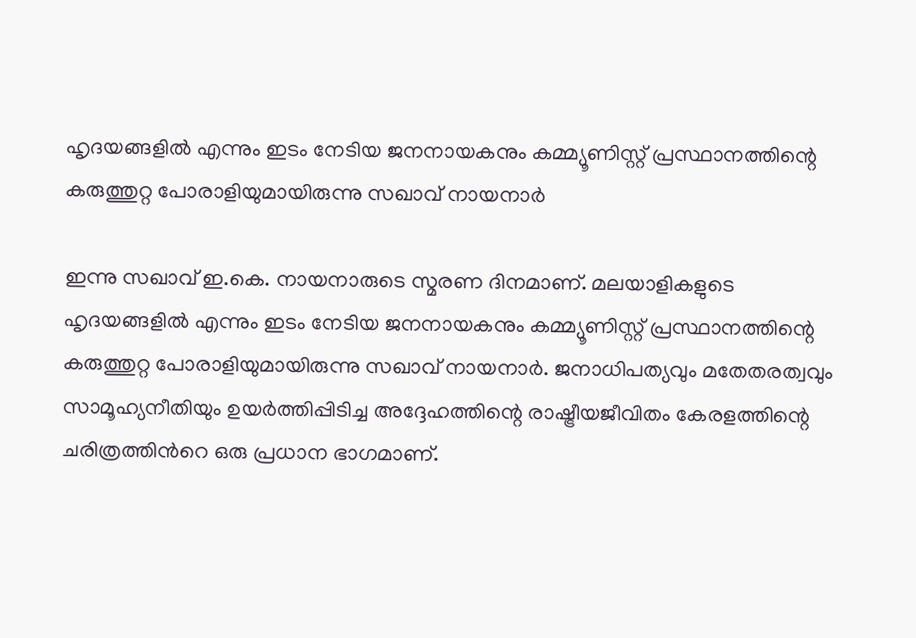ഹൃദയങ്ങളിൽ എന്നും ഇടം നേടിയ ജനനായകനും കമ്മ്യൂണിസ്റ്റ് പ്രസ്ഥാനത്തിന്റെ കരുത്തുറ്റ പോരാളിയുമായിരുന്നു സഖാവ് നായനാർ

ഇന്നു സഖാവ് ഇ.കെ. നായനാരുടെ സ്മരണ ദിനമാണ്. മലയാളികളുടെ ഹൃദയങ്ങളിൽ എന്നും ഇടം നേടിയ ജനനായകനും കമ്മ്യൂണിസ്റ്റ് പ്രസ്ഥാനത്തിന്റെ കരുത്തുറ്റ പോരാളിയുമായിരുന്നു സഖാവ് നായനാർ. ജനാധിപത്യവും മതേതരത്വവും സാമൂഹ്യനീതിയും ഉയർത്തിപ്പിടിച്ച അദ്ദേഹത്തിന്റെ രാഷ്ട്രീയജീവിതം കേരളത്തിന്റെ ചരിത്രത്തിൻറെ ഒരു പ്രധാന ഭാഗമാണ്.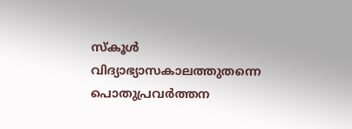സ്കൂൾ വിദ്യാഭ്യാസകാലത്തുതന്നെ പൊതുപ്രവർത്തന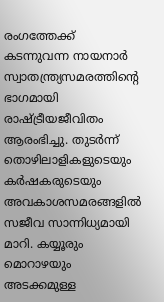രംഗത്തേക്ക് കടന്നുവന്ന നായനാർ സ്വാതന്ത്ര്യസമരത്തിന്റെ ഭാഗമായി രാഷ്ട്രീയജീവിതം ആരംഭിച്ചു. തുടർന്ന് തൊഴിലാളികളുടെയും കർഷകരുടെയും അവകാശസമരങ്ങളിൽ സജീവ സാന്നിധ്യമായി മാറി. കയ്യൂരും മൊറാഴയും അടക്കമുള്ള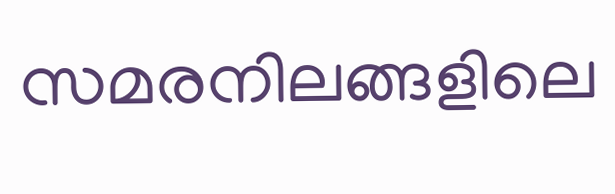സമരനിലങ്ങളിലെ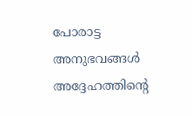പോരാട്ട അനുഭവങ്ങൾ അദ്ദേഹത്തിന്റെ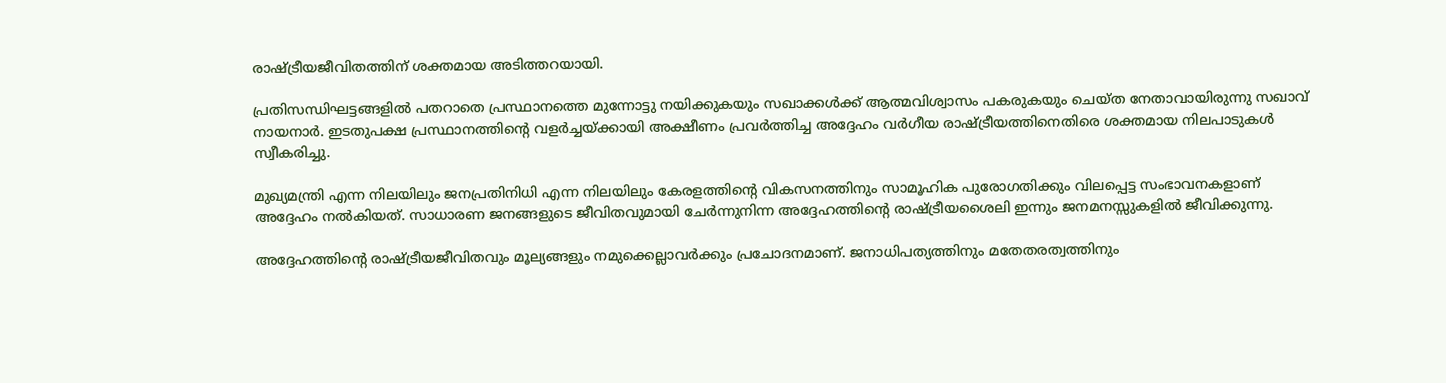രാഷ്ട്രീയജീവിതത്തിന് ശക്തമായ അടിത്തറയായി.

പ്രതിസന്ധിഘട്ടങ്ങളിൽ പതറാതെ പ്രസ്ഥാനത്തെ മുന്നോട്ടു നയിക്കുകയും സഖാക്കൾക്ക് ആത്മവിശ്വാസം പകരുകയും ചെയ്ത നേതാവായിരുന്നു സഖാവ് നായനാർ. ഇടതുപക്ഷ പ്രസ്ഥാനത്തിന്റെ വളർച്ചയ്ക്കായി അക്ഷീണം പ്രവർത്തിച്ച അദ്ദേഹം വർഗീയ രാഷ്ട്രീയത്തിനെതിരെ ശക്തമായ നിലപാടുകൾ സ്വീകരിച്ചു.

മുഖ്യമന്ത്രി എന്ന നിലയിലും ജനപ്രതിനിധി എന്ന നിലയിലും കേരളത്തിന്റെ വികസനത്തിനും സാമൂഹിക പുരോഗതിക്കും വിലപ്പെട്ട സംഭാവനകളാണ് അദ്ദേഹം നൽകിയത്. സാധാരണ ജനങ്ങളുടെ ജീവിതവുമായി ചേർന്നുനിന്ന അദ്ദേഹത്തിന്റെ രാഷ്ട്രീയശൈലി ഇന്നും ജനമനസ്സുകളിൽ ജീവിക്കുന്നു.

അദ്ദേഹത്തിന്റെ രാഷ്ട്രീയജീവിതവും മൂല്യങ്ങളും നമുക്കെല്ലാവർക്കും പ്രചോദനമാണ്. ജനാധിപത്യത്തിനും മതേതരത്വത്തിനും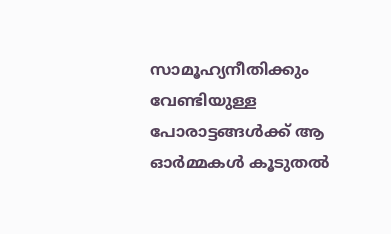സാമൂഹ്യനീതിക്കും വേണ്ടിയുള്ള പോരാട്ടങ്ങൾക്ക് ആ ഓർമ്മകൾ കൂടുതൽ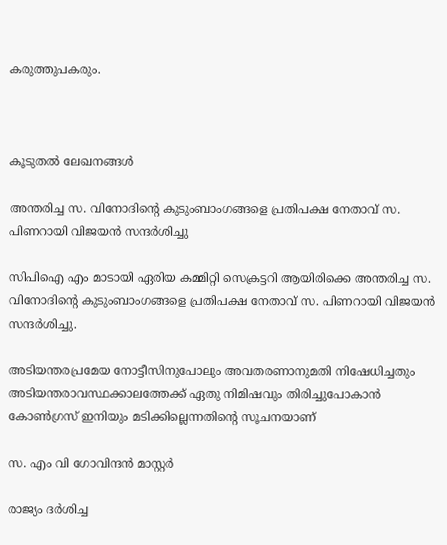കരുത്തുപകരും.



കൂടുതൽ ലേഖനങ്ങൾ

അന്തരിച്ച സ. വിനോദിന്റെ കുടുംബാംഗങ്ങളെ പ്രതിപക്ഷ നേതാവ് സ. പിണറായി വിജയൻ സന്ദർശിച്ചു

സിപിഐ എം മാടായി ഏരിയ കമ്മിറ്റി സെക്രട്ടറി ആയിരിക്കെ അന്തരിച്ച സ. വിനോദിന്റെ കുടുംബാംഗങ്ങളെ പ്രതിപക്ഷ നേതാവ് സ. പിണറായി വിജയൻ സന്ദർശിച്ചു.

അടിയന്തരപ്രമേയ നോട്ടീസിനുപോലും അവതരണാനുമതി നിഷേധിച്ചതും അടിയന്തരാവസ്ഥക്കാലത്തേക്ക് ഏതു നിമിഷവും തിരിച്ചുപോകാൻ കോൺഗ്രസ് ഇനിയും മടിക്കില്ലെന്നതിന്റെ സൂചനയാണ്

സ. എം വി ഗോവിന്ദൻ മാസ്റ്റർ

രാജ്യം ദർശിച്ച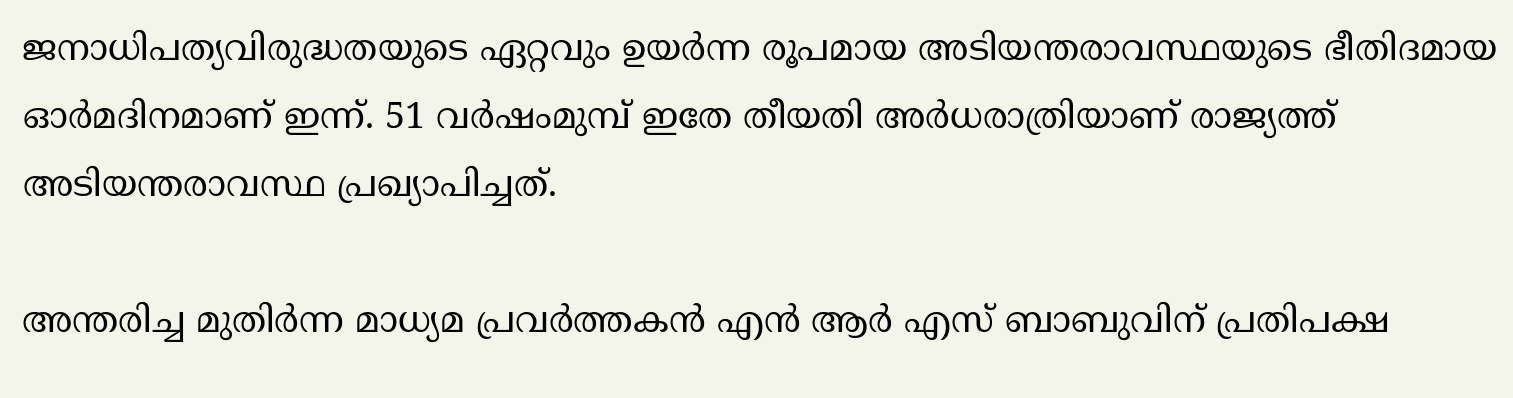ജനാധിപത്യവിരുദ്ധതയുടെ ഏറ്റവും ഉയർന്ന രൂപമായ അടിയന്തരാവസ്ഥയുടെ ഭീതിദമായ ഓർമദിനമാണ്‌ ഇന്ന്. 51 വർഷംമുമ്പ് ഇതേ തീയതി അർധരാത്രിയാണ് രാജ്യത്ത് അടിയന്തരാവസ്ഥ പ്രഖ്യാപിച്ചത്.

അന്തരിച്ച മുതിർന്ന മാധ്യമ പ്രവർത്തകൻ എൻ ആർ എസ് ബാബുവിന് പ്രതിപക്ഷ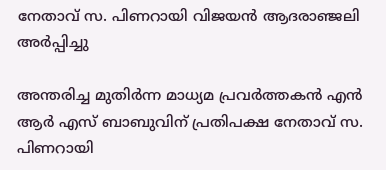നേതാവ് സ. പിണറായി വിജയൻ ആദരാഞ്ജലി അർപ്പിച്ചു

അന്തരിച്ച മുതിർന്ന മാധ്യമ പ്രവർത്തകൻ എൻ ആർ എസ് ബാബുവിന് പ്രതിപക്ഷ നേതാവ് സ. പിണറായി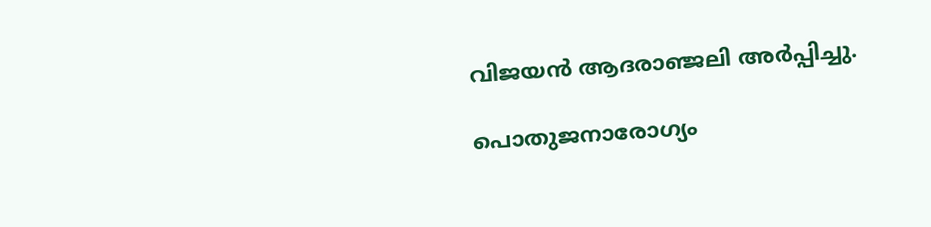വിജയൻ ആദരാഞ്ജലി അർപ്പിച്ചു.

പൊതുജനാരോഗ്യം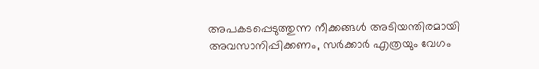അപകടപ്പെടുത്തുന്ന നീക്കങ്ങൾ അടിയന്തിരമായി അവസാനിപ്പിക്കണം, സർക്കാർ എത്രയും വേഗം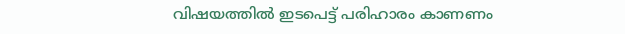വിഷയത്തിൽ ഇടപെട്ട് പരിഹാരം കാണണം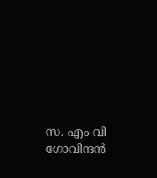സ. എം വി ഗോവിന്ദൻ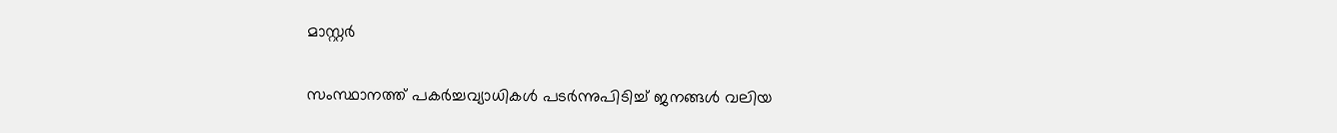മാസ്റ്റർ

സംസ്ഥാനത്ത് പകർച്ചവ്യാധികൾ പടർന്നുപിടിച്ച് ജനങ്ങൾ വലിയ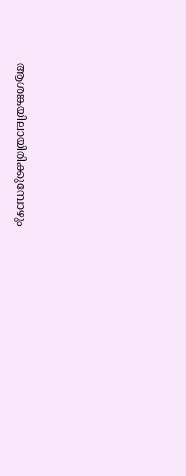ആശങ്കയിലായിരിക്കുമ്പോഴും